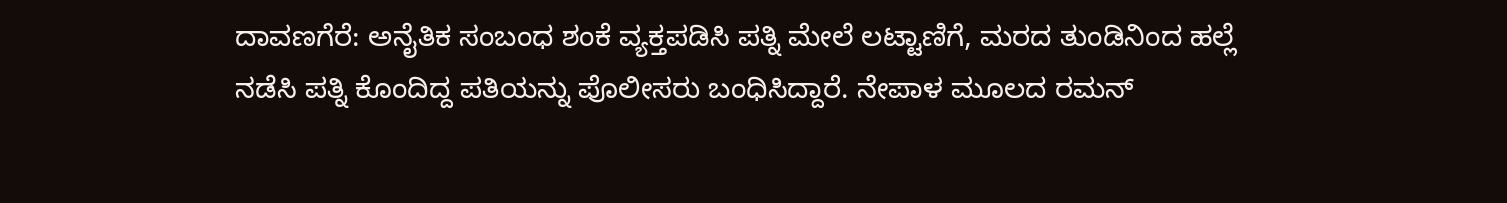ದಾವಣಗೆರೆ: ಅನೈತಿಕ ಸಂಬಂಧ ಶಂಕೆ ವ್ಯಕ್ತಪಡಿಸಿ ಪತ್ನಿ ಮೇಲೆ ಲಟ್ಟಾಣಿಗೆ, ಮರದ ತುಂಡಿನಿಂದ ಹಲ್ಲೆ ನಡೆಸಿ ಪತ್ನಿ ಕೊಂದಿದ್ದ ಪತಿಯನ್ನು ಪೊಲೀಸರು ಬಂಧಿಸಿದ್ದಾರೆ. ನೇಪಾಳ ಮೂಲದ ರಮನ್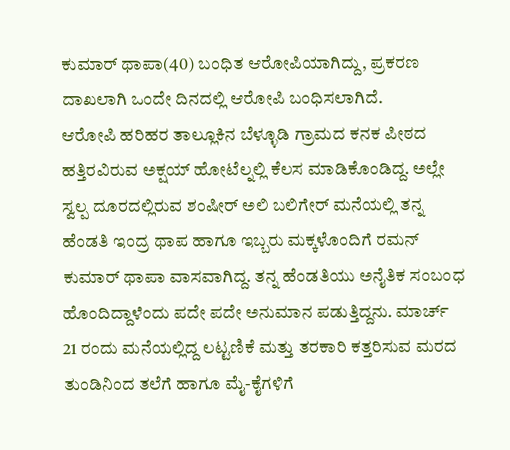ಕುಮಾರ್ ಥಾಪಾ(40) ಬಂಧಿತ ಆರೋಪಿಯಾಗಿದ್ದು, ಪ್ರಕರಣ ದಾಖಲಾಗಿ ಒಂದೇ ದಿನದಲ್ಲಿ ಆರೋಪಿ ಬಂಧಿಸಲಾಗಿದೆ.
ಆರೋಪಿ ಹರಿಹರ ತಾಲ್ಲೂಕಿನ ಬೆಳ್ಳೂಡಿ ಗ್ರಾಮದ ಕನಕ ಪೀಠದ ಹತ್ತಿರವಿರುವ ಅಕ್ಷಯ್ ಹೋಟೆಲ್ನಲ್ಲಿ ಕೆಲಸ ಮಾಡಿಕೊಂಡಿದ್ದ. ಅಲ್ಲೇ ಸ್ವಲ್ಪ ದೂರದಲ್ಲಿರುವ ಶಂಷೀರ್ ಅಲಿ ಬಲಿಗೇರ್ ಮನೆಯಲ್ಲಿ ತನ್ನ ಹೆಂಡತಿ ಇಂದ್ರ ಥಾಪ ಹಾಗೂ ಇಬ್ಬರು ಮಕ್ಕಳೊಂದಿಗೆ ರಮನ್ ಕುಮಾರ್ ಥಾಪಾ ವಾಸವಾಗಿದ್ದ. ತನ್ನ ಹೆಂಡತಿಯು ಅನೈತಿಕ ಸಂಬಂಧ ಹೊಂದಿದ್ದಾಳೆಂದು ಪದೇ ಪದೇ ಅನುಮಾನ ಪಡುತ್ತಿದ್ದನು. ಮಾರ್ಚ್ 21 ರಂದು ಮನೆಯಲ್ಲಿದ್ದ ಲಟ್ಟಣಿಕೆ ಮತ್ತು ತರಕಾರಿ ಕತ್ತರಿಸುವ ಮರದ ತುಂಡಿನಿಂದ ತಲೆಗೆ ಹಾಗೂ ಮೈ-ಕೈಗಳಿಗೆ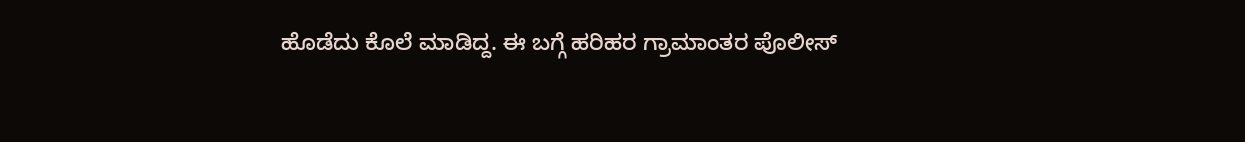ಹೊಡೆದು ಕೊಲೆ ಮಾಡಿದ್ದ. ಈ ಬಗ್ಗೆ ಹರಿಹರ ಗ್ರಾಮಾಂತರ ಪೊಲೀಸ್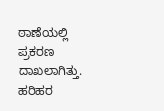ಠಾಣೆಯಲ್ಲಿ ಪ್ರಕರಣ ದಾಖಲಾಗಿತ್ತು.
ಹರಿಹರ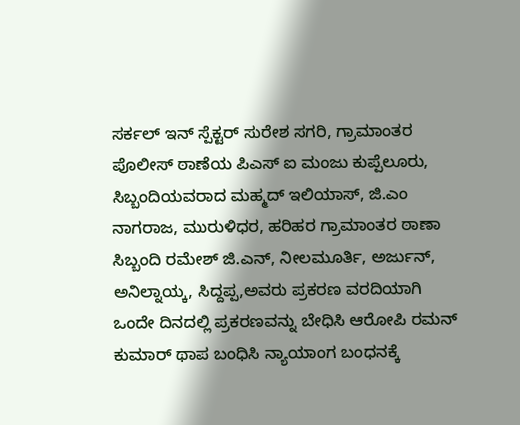ಸರ್ಕಲ್ ಇನ್ ಸ್ಪೆಕ್ಟರ್ ಸುರೇಶ ಸಗರಿ, ಗ್ರಾಮಾಂತರ ಪೊಲೀಸ್ ಠಾಣೆಯ ಪಿಎಸ್ ಐ ಮಂಜು ಕುಪ್ಪೆಲೂರು, ಸಿಬ್ಬಂದಿಯವರಾದ ಮಹ್ಮದ್ ಇಲಿಯಾಸ್, ಜಿ.ಎಂ ನಾಗರಾಜ, ಮುರುಳಿಧರ, ಹರಿಹರ ಗ್ರಾಮಾಂತರ ಠಾಣಾ ಸಿಬ್ಬಂದಿ ರಮೇಶ್ ಜಿ.ಎನ್, ನೀಲಮೂರ್ತಿ, ಅರ್ಜುನ್, ಅನಿಲ್ನಾಯ್ಕ, ಸಿದ್ದಪ್ಪ,ಅವರು ಪ್ರಕರಣ ವರದಿಯಾಗಿ ಒಂದೇ ದಿನದಲ್ಲಿ ಪ್ರಕರಣವನ್ನು ಬೇಧಿಸಿ ಆರೋಪಿ ರಮನ್ ಕುಮಾರ್ ಥಾಪ ಬಂಧಿಸಿ ನ್ಯಾಯಾಂಗ ಬಂಧನಕ್ಕೆ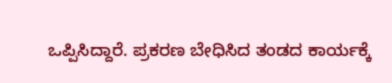ಒಪ್ಪಿಸಿದ್ದಾರೆ. ಪ್ರಕರಣ ಬೇಧಿಸಿದ ತಂಡದ ಕಾರ್ಯಕ್ಕೆ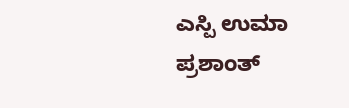ಎಸ್ಪಿ ಉಮಾ ಪ್ರಶಾಂತ್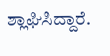ಶ್ಲಾಘಿಸಿದ್ದಾರೆ.